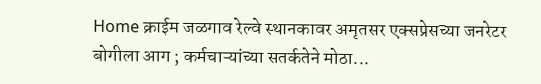Home क्राईम जळगाव रेल्वे स्थानकावर अमृतसर एक्सप्रेसच्या जनरेटर बोगीला आग ; कर्मचाऱ्यांच्या सतर्कतेने मोठा...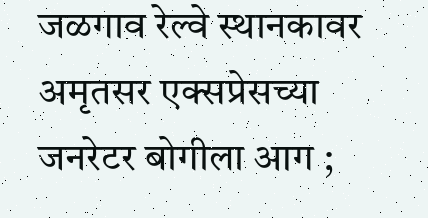जळगाव रेल्वे स्थानकावर अमृतसर एक्सप्रेसच्या जनरेटर बोगीला आग ;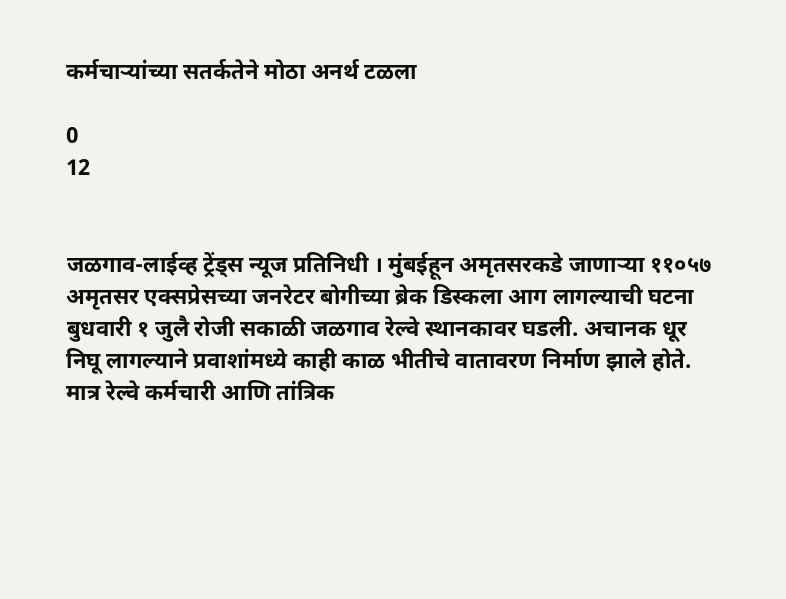कर्मचाऱ्यांच्या सतर्कतेने मोठा अनर्थ टळला

0
12


जळगाव-लाईव्ह ट्रेंड्स न्यूज प्रतिनिधी । मुंबईहून अमृतसरकडे जाणाऱ्या ११०५७ अमृतसर एक्सप्रेसच्या जनरेटर बोगीच्या ब्रेक डिस्कला आग लागल्याची घटना बुधवारी १ जुलै रोजी सकाळी जळगाव रेल्वे स्थानकावर घडली. अचानक धूर निघू लागल्याने प्रवाशांमध्ये काही काळ भीतीचे वातावरण निर्माण झाले होते. मात्र रेल्वे कर्मचारी आणि तांत्रिक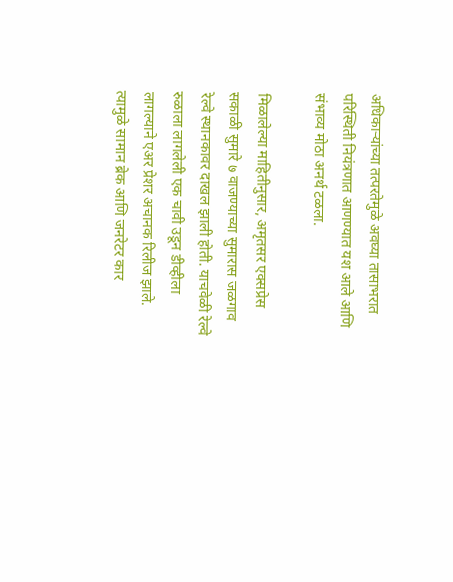अधिकाऱ्यांच्या तत्परतेमुळे अवघ्या तासाभरात परिस्थिती नियंत्रणात आणण्यात यश आले आणि संभाव्य मोठा अनर्थ टळला.

मिळालेल्या माहितीनुसार, अमृतसर एक्सप्रेस सकाळी सुमारे ७ वाजण्याच्या सुमारास जळगाव रेल्वे स्थानकावर दाखल झाली होती. याचवेळी रेल्वे रुळाला लागलेली एक चावी उडून डीव्हीला लागल्याने एअर प्रेशर अचानक रिलीज झाले. त्यामुळे सामान ब्रेक आणि जनरेटर कार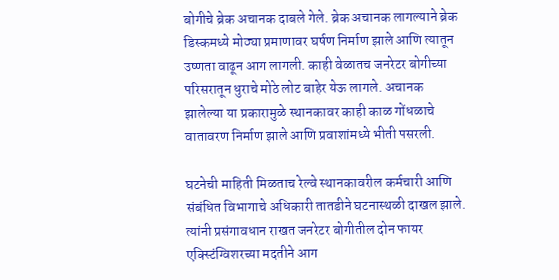बोगीचे ब्रेक अचानक दाबले गेले. ब्रेक अचानक लागल्याने ब्रेक डिस्कमध्ये मोठ्या प्रमाणावर घर्षण निर्माण झाले आणि त्यातून उष्णता वाढून आग लागली. काही वेळातच जनरेटर बोगीच्या परिसरातून धुराचे मोठे लोट बाहेर येऊ लागले. अचानक झालेल्या या प्रकारामुळे स्थानकावर काही काळ गोंधळाचे वातावरण निर्माण झाले आणि प्रवाशांमध्ये भीती पसरली.

घटनेची माहिती मिळताच रेल्वे स्थानकावरील कर्मचारी आणि संबंधित विभागाचे अधिकारी तातडीने घटनास्थळी दाखल झाले. त्यांनी प्रसंगावधान राखत जनरेटर बोगीतील दोन फायर एक्स्टिंग्विशरच्या मदतीने आग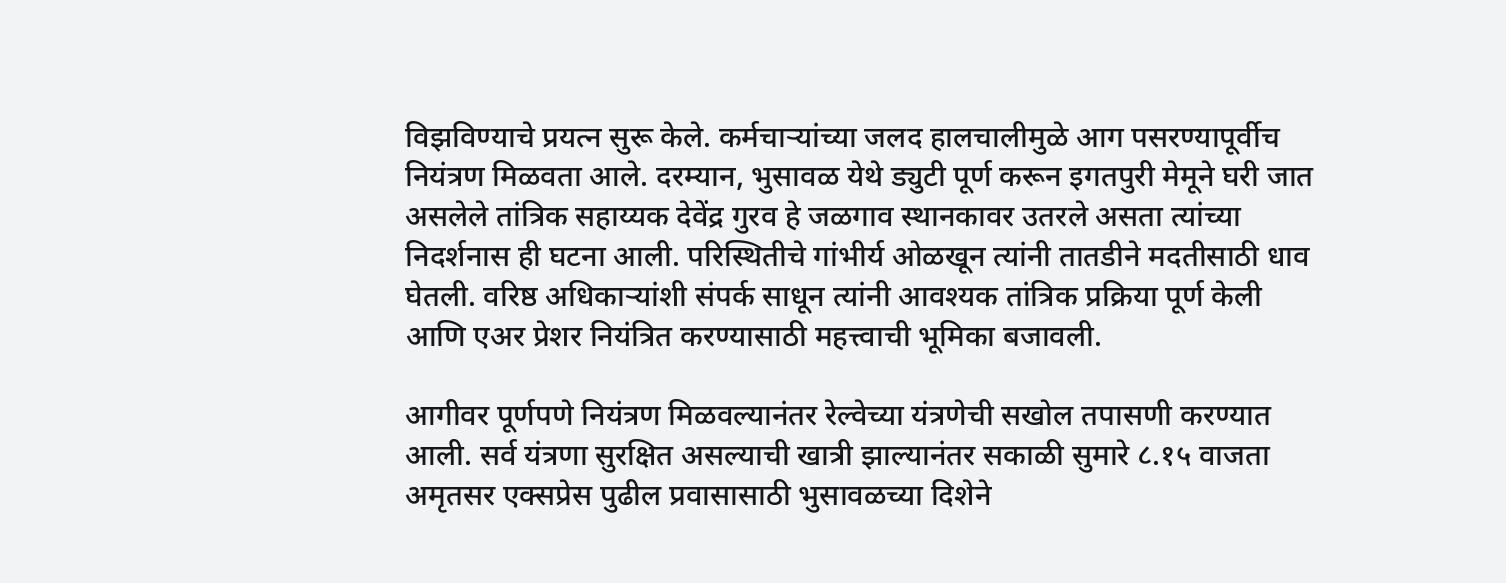विझविण्याचे प्रयत्न सुरू केले. कर्मचाऱ्यांच्या जलद हालचालीमुळे आग पसरण्यापूर्वीच नियंत्रण मिळवता आले. दरम्यान, भुसावळ येथे ड्युटी पूर्ण करून इगतपुरी मेमूने घरी जात असलेले तांत्रिक सहाय्यक देवेंद्र गुरव हे जळगाव स्थानकावर उतरले असता त्यांच्या निदर्शनास ही घटना आली. परिस्थितीचे गांभीर्य ओळखून त्यांनी तातडीने मदतीसाठी धाव घेतली. वरिष्ठ अधिकाऱ्यांशी संपर्क साधून त्यांनी आवश्यक तांत्रिक प्रक्रिया पूर्ण केली आणि एअर प्रेशर नियंत्रित करण्यासाठी महत्त्वाची भूमिका बजावली.

आगीवर पूर्णपणे नियंत्रण मिळवल्यानंतर रेल्वेच्या यंत्रणेची सखोल तपासणी करण्यात आली. सर्व यंत्रणा सुरक्षित असल्याची खात्री झाल्यानंतर सकाळी सुमारे ८.१५ वाजता अमृतसर एक्सप्रेस पुढील प्रवासासाठी भुसावळच्या दिशेने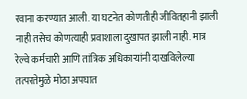रवाना करण्यात आली. या घटनेत कोणतीही जीवितहानी झाली नाही तसेच कोणत्याही प्रवाशाला दुखापत झाली नाही. मात्र रेल्वे कर्मचारी आणि तांत्रिक अधिकाऱ्यांनी दाखविलेल्या तत्परतेमुळे मोठा अपघात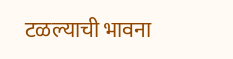टळल्याची भावना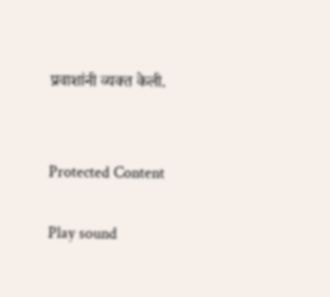प्रवाशांनी व्यक्त केली.


Protected Content

Play sound